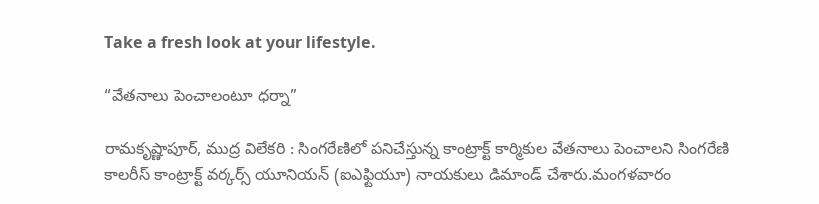Take a fresh look at your lifestyle.

“వేతనాలు పెంచాలంటూ ధర్నా”

రామకృష్ణాపూర్, ముద్ర విలేకరి : సింగరేణిలో పనిచేస్తున్న కాంట్రాక్ట్ కార్మికుల వేతనాలు పెంచాలని సింగరేణి కాలరీస్ కాంట్రాక్ట్ వర్కర్స్ యూనియన్ (ఐఎఫ్టియూ) నాయకులు డిమాండ్ చేశారు.మంగళవారం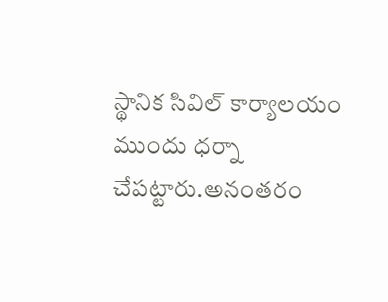స్థానిక సివిల్ కార్యాలయం ముందు ధర్నా చేపట్టారు.అనంతరం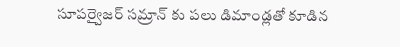సూపర్వైజర్ సమ్రాన్ కు పలు డిమాండ్లతో కూడిన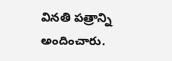వినతి పత్రాన్ని అందించారు.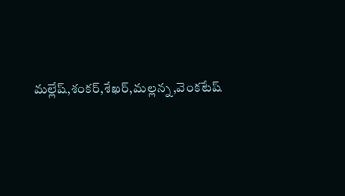మల్లేష్,శంకర్,శేఖర్,మల్లన్న,వెంకటేష్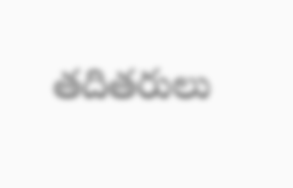తదితరులు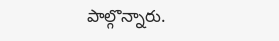పాల్గొన్నారు.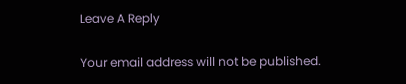Leave A Reply

Your email address will not be published.